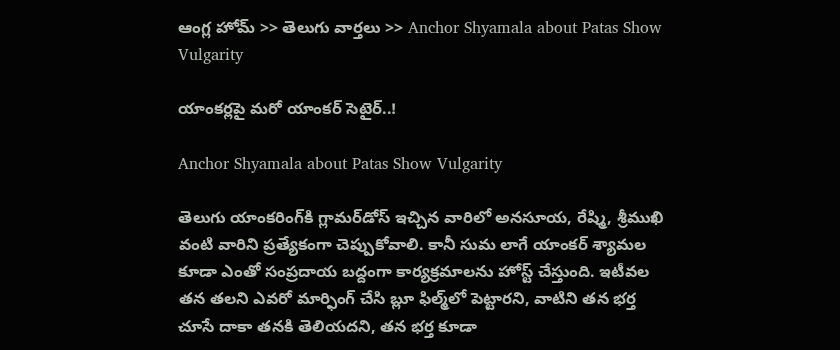ఆంగ్ల హోమ్ >> తెలుగు వార్తలు >> Anchor Shyamala about Patas Show Vulgarity

యాంకర్లపై మరో యాంకర్ సెటైర్..!

Anchor Shyamala about Patas Show Vulgarity

తెలుగు యాంకరింగ్‌కి గ్లామర్‌డోస్‌ ఇచ్చిన వారిలో అనసూయ, రేష్మి, శ్రీముఖి వంటి వారిని ప్రత్యేకంగా చెప్పుకోవాలి. కానీ సుమ లాగే యాంకర్‌ శ్యామల కూడా ఎంతో సంప్రదాయ బద్దంగా కార్యక్రమాలను హోస్ట్‌ చేస్తుంది. ఇటీవల తన తలని ఎవరో మార్ఫింగ్‌ చేసి బ్లూ ఫిల్మ్‌లో పెట్టారని, వాటిని తన భర్త చూసే దాకా తనకి తెలియదని, తన భర్త కూడా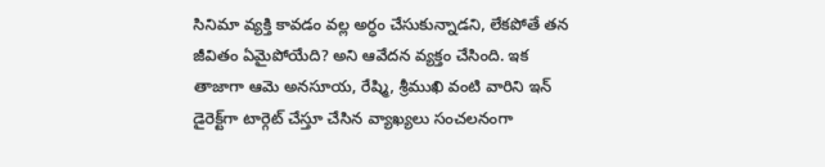సినిమా వ్యక్తి కావడం వల్ల అర్ధం చేసుకున్నాడని, లేకపోతే తన జీవితం ఏమైపోయేది? అని ఆవేదన వ్యక్తం చేసింది. ఇక తాజాగా ఆమె అనసూయ, రేష్మి, శ్రీముఖి వంటి వారిని ఇన్‌ డైరెక్ట్‌గా టార్గెట్‌ చేస్తూ చేసిన వ్యాఖ్యలు సంచలనంగా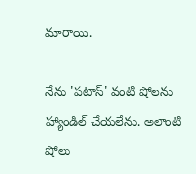మారాయి.

నేను 'పటాస్‌' వంటి షోలను హ్యాండిల్‌ చేయలేను. అలాంటి షోలు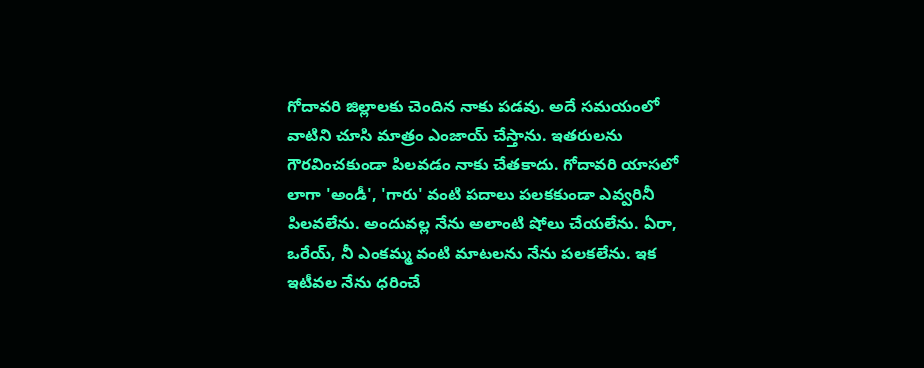గోదావరి జిల్లాలకు చెందిన నాకు పడవు. అదే సమయంలో వాటిని చూసి మాత్రం ఎంజాయ్‌ చేస్తాను. ఇతరులను గౌరవించకుండా పిలవడం నాకు చేతకాదు. గోదావరి యాసలో లాగా 'అండీ', 'గారు' వంటి పదాలు పలకకుండా ఎవ్వరినీ పిలవలేను. అందువల్ల నేను అలాంటి షోలు చేయలేను. ఏరా, ఒరేయ్‌, నీ ఎంకమ్మ వంటి మాటలను నేను పలకలేను. ఇక ఇటీవల నేను ధరించే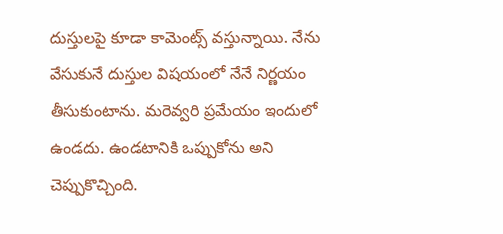దుస్తులపై కూడా కామెంట్స్‌ వస్తున్నాయి. నేను వేసుకునే దుస్తుల విషయంలో నేనే నిర్ణయం తీసుకుంటాను. మరెవ్వరి ప్రమేయం ఇందులో ఉండదు. ఉండటానికి ఒప్పుకోను అని చెప్పుకొచ్చింది.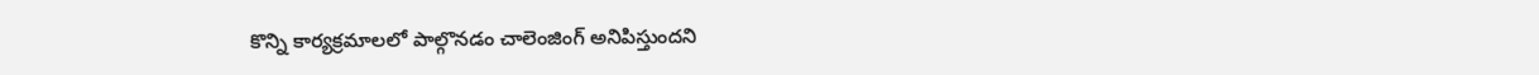కొన్ని కార్యక్రమాలలో పాల్గొనడం చాలెంజింగ్‌ అనిపిస్తుందని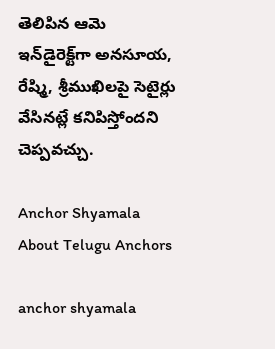తెలిపిన ఆమె ఇన్‌డైరెక్ట్‌గా అనసూయ, రేష్మి, శ్రీముఖిలపై సెటైర్లు వేసినట్లే కనిపిస్తోందని చెప్పవచ్చు.

Anchor Shyamala About Telugu Anchors

anchor shyamala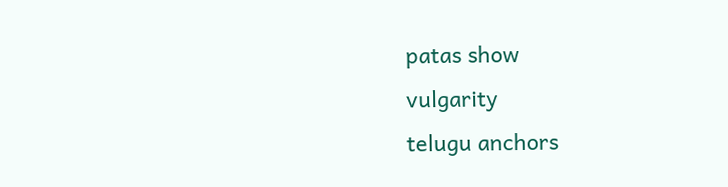patas show
vulgarity
telugu anchors